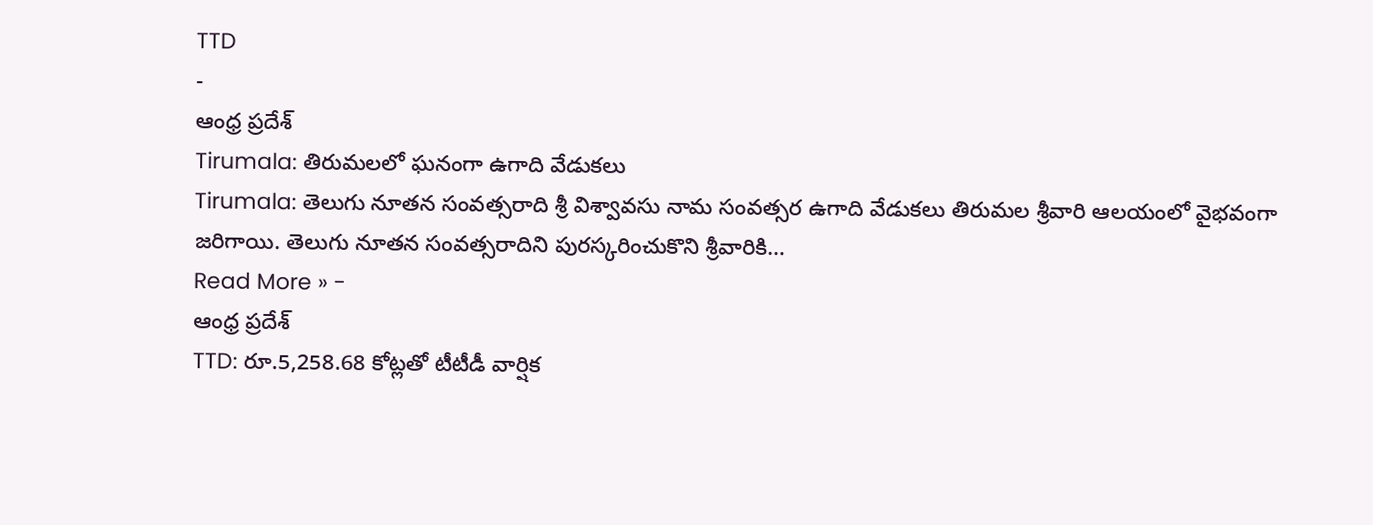TTD
-
ఆంధ్ర ప్రదేశ్
Tirumala: తిరుమలలో ఘనంగా ఉగాది వేడుకలు
Tirumala: తెలుగు నూతన సంవత్సరాది శ్రీ విశ్వావసు నామ సంవత్సర ఉగాది వేడుకలు తిరుమల శ్రీవారి ఆలయంలో వైభవంగా జరిగాయి. తెలుగు నూతన సంవత్సరాదిని పురస్కరించుకొని శ్రీవారికి…
Read More » -
ఆంధ్ర ప్రదేశ్
TTD: రూ.5,258.68 కోట్లతో టీటీడీ వార్షిక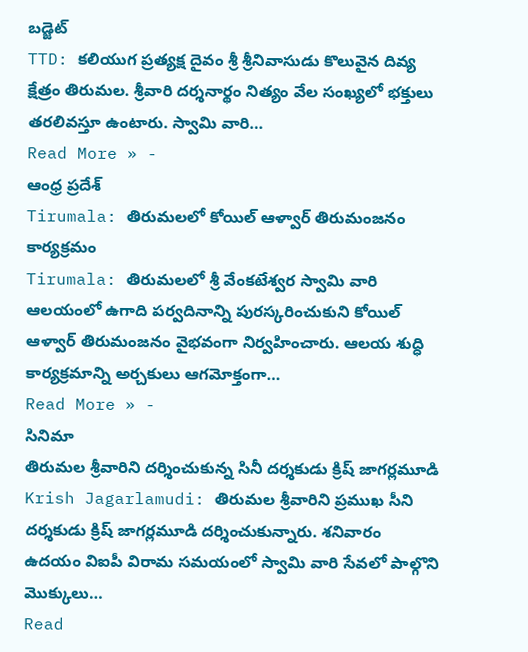బడ్జెట్
TTD: కలియుగ ప్రత్యక్ష దైవం శ్రీ శ్రీనివాసుడు కొలువైన దివ్య క్షేత్రం తిరుమల. శ్రీవారి దర్శనార్థం నిత్యం వేల సంఖ్యలో భక్తులు తరలివస్తూ ఉంటారు. స్వామి వారి…
Read More » -
ఆంధ్ర ప్రదేశ్
Tirumala: తిరుమలలో కోయిల్ ఆళ్వార్ తిరుమంజనం కార్యక్రమం
Tirumala: తిరుమలలో శ్రీ వేంకటేశ్వర స్వామి వారి ఆలయంలో ఉగాది పర్వదినాన్ని పురస్కరించుకుని కోయిల్ ఆళ్వార్ తిరుమంజనం వైభవంగా నిర్వహించారు. ఆలయ శుద్ధి కార్యక్రమాన్ని అర్చకులు ఆగమోక్తంగా…
Read More » -
సినిమా
తిరుమల శ్రీవారిని దర్శించుకున్న సినీ దర్శకుడు క్రిష్ జాగర్లమూడి
Krish Jagarlamudi: తిరుమల శ్రీవారిని ప్రముఖ సీని దర్శకుడు క్రిష్ జాగర్లమూడి దర్శించుకున్నారు. శనివారం ఉదయం విఐపీ విరామ సమయంలో స్వామి వారి సేవలో పాల్గొని మొక్కులు…
Read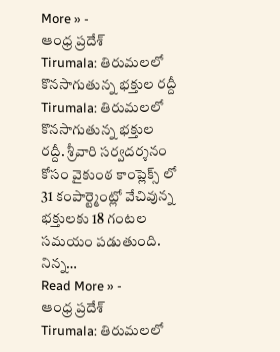More » -
ఆంధ్ర ప్రదేశ్
Tirumala: తిరుమలలో కొనసాగుతున్న భక్తుల రద్దీ
Tirumala: తిరుమలలో కొనసాగుతున్న భక్తుల రద్దీ. శ్రీవారి సర్వదర్శనం కోసం వైకుంఠ కాంప్లెక్స్ లో 31 కంపార్ట్మెంట్లో వేచివున్న భక్తులకు 18 గంటల సమయం పడుతుంది. నిన్న…
Read More » -
ఆంధ్ర ప్రదేశ్
Tirumala: తిరుమలలో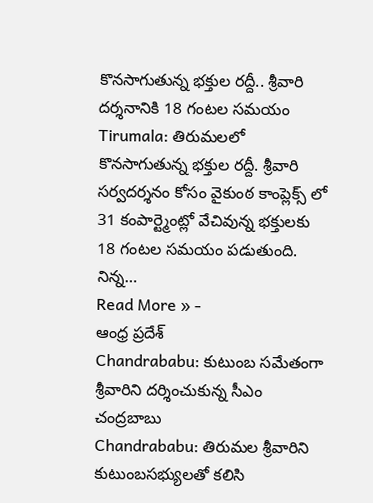కొనసాగుతున్న భక్తుల రద్దీ.. శ్రీవారి దర్శనానికి 18 గంటల సమయం
Tirumala: తిరుమలలో కొనసాగుతున్న భక్తుల రద్దీ. శ్రీవారి సర్వదర్శనం కోసం వైకుంఠ కాంప్లెక్స్ లో 31 కంపార్ట్మెంట్లో వేచివున్న భక్తులకు 18 గంటల సమయం పడుతుంది. నిన్న…
Read More » -
ఆంధ్ర ప్రదేశ్
Chandrababu: కుటుంబ సమేతంగా శ్రీవారిని దర్శించుకున్న సీఎం చంద్రబాబు
Chandrababu: తిరుమల శ్రీవారిని కుటుంబసభ్యులతో కలిసి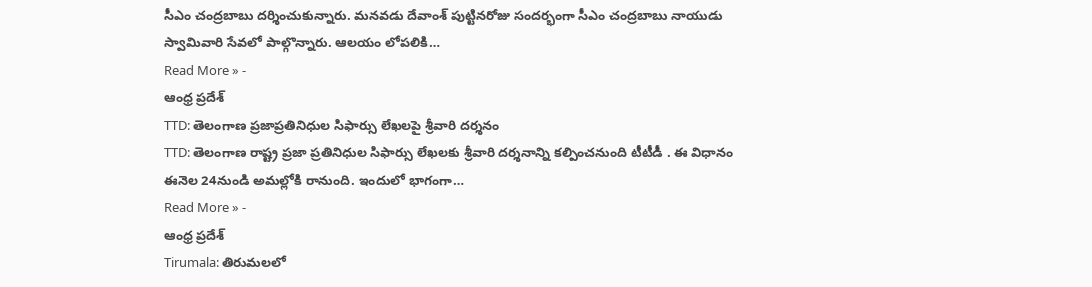సీఎం చంద్రబాబు దర్శించుకున్నారు. మనవడు దేవాంశ్ పుట్టినరోజు సందర్భంగా సీఎం చంద్రబాబు నాయుడు స్వామివారి సేవలో పాల్గొన్నారు. ఆలయం లోపలికి…
Read More » -
ఆంధ్ర ప్రదేశ్
TTD: తెలంగాణ ప్రజాప్రతినిధుల సిఫార్సు లేఖలపై శ్రీవారి దర్శనం
TTD: తెలంగాణ రాష్ట్ర ప్రజా ప్రతినిధుల సిఫార్సు లేఖలకు శ్రీవారి దర్శనాన్ని కల్పించనుంది టీటీడీ . ఈ విధానం ఈనెల 24నుండి అమల్లోకి రానుంది. ఇందులో భాగంగా…
Read More » -
ఆంధ్ర ప్రదేశ్
Tirumala: తిరుమలలో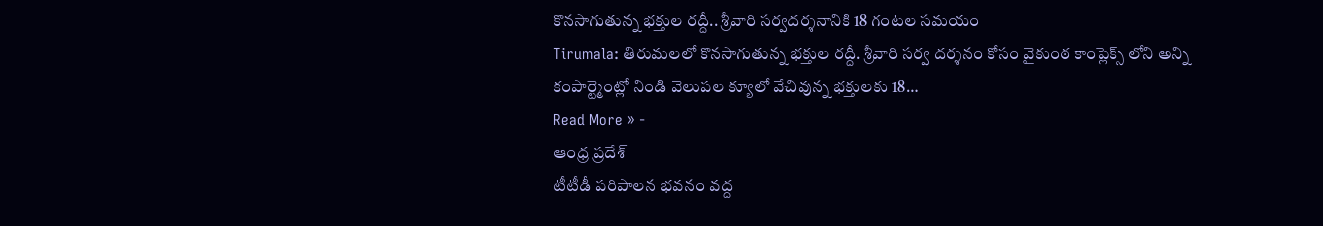కొనసాగుతున్న భక్తుల రద్దీ.. శ్రీవారి సర్వదర్శనానికి 18 గంటల సమయం
Tirumala: తిరుమలలో కొనసాగుతున్న భక్తుల రద్దీ. శ్రీవారి సర్వ దర్శనం కోసం వైకుంఠ కాంప్లెక్స్ లోని అన్ని కంపార్ట్మెంట్లో నిండి వెలుపల క్యూలో వేచివున్న భక్తులకు 18…
Read More » -
ఆంధ్ర ప్రదేశ్
టీటీడీ పరిపాలన భవనం వద్ద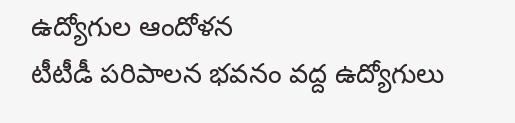ఉద్యోగుల ఆందోళన
టీటీడీ పరిపాలన భవనం వద్ద ఉద్యోగులు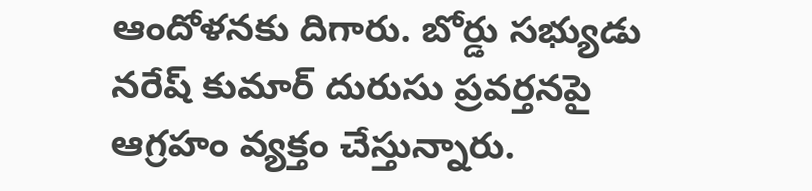ఆందోళనకు దిగారు. బోర్డు సభ్యుడు నరేష్ కుమార్ దురుసు ప్రవర్తనపై ఆగ్రహం వ్యక్తం చేస్తున్నారు.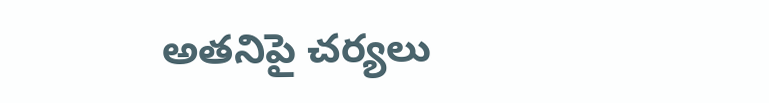అతనిపై చర్యలు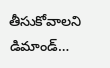తీసుకోవాలని డిమాండ్…